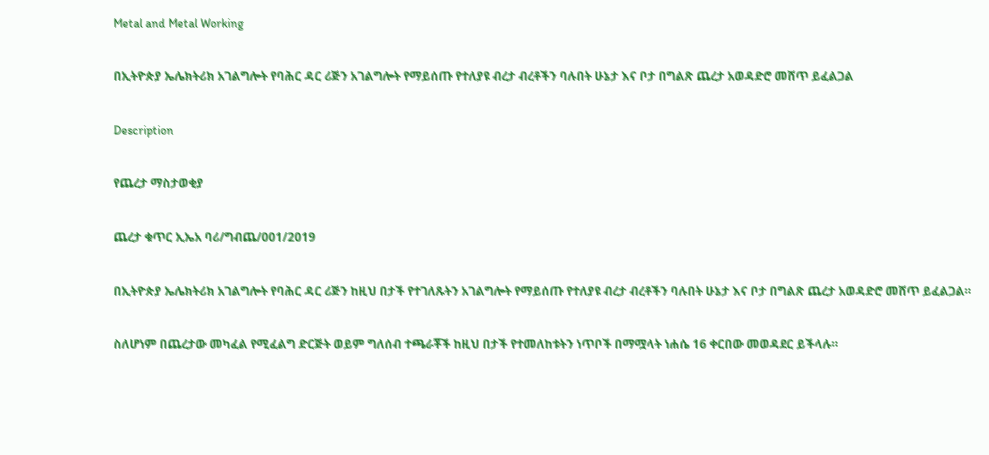Metal and Metal Working

በኢትዮጵያ ኤሌክትሪክ አገልግሎት የባሕር ዳር ሪጅን አገልግሎት የማይሰጡ የተለያዩ ብረታ ብረቶችን ባሉበት ሁኔታ እና ቦታ በግልጽ ጨረታ አወዳድሮ መሸጥ ይፈልጋል

Description

የጨረታ ማስታወቂያ

ጨረታ ቁጥር ኢኤአ ባሪ/ግብጨ/001/2019

በኢትዮጵያ ኤሌክትሪክ አገልግሎት የባሕር ዳር ሪጅን ከዚህ በታች የተገለጹትን አገልግሎት የማይሰጡ የተለያዩ ብረታ ብረቶችን ባሉበት ሁኔታ እና ቦታ በግልጽ ጨረታ አወዳድሮ መሸጥ ይፈልጋል።

ስለሆነም በጨረታው መካፈል የሚፈልግ ድርጅት ወይም ግለሰብ ተጫራቾች ከዚህ በታች የተመለከቱትን ነጥቦች በማሟላት ነሐሴ 16 ቀርበው መወዳደር ይችላሉ።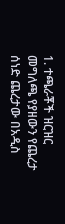1. ተጫራቾች ዝርዝር መግለጫ የያዘውን የጨረታ ሰነድ ጨረታው በአዲስ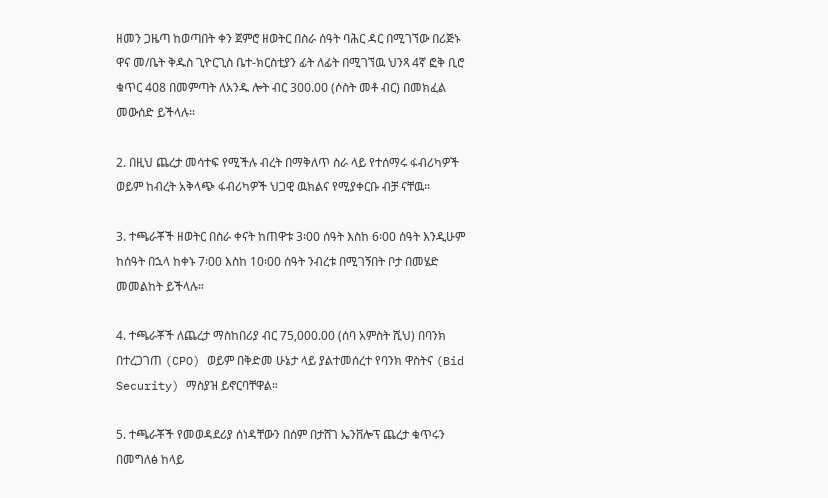ዘመን ጋዜጣ ከወጣበት ቀን ጀምሮ ዘወትር በስራ ሰዓት ባሕር ዳር በሚገኘው በሪጅኑ ዋና መ/ቤት ቅዱስ ጊዮርጊስ ቤተ-ክርስቲያን ፊት ለፊት በሚገኘዉ ህንጻ 4ኛ ፎቅ ቢሮ ቁጥር 408 በመምጣት ለአንዱ ሎት ብር 300.00 (ሶስት መቶ ብር) በመክፈል መውሰድ ይችላሉ።

2. በዚህ ጨረታ መሳተፍ የሚችሉ ብረት በማቅለጥ ስራ ላይ የተሰማሩ ፋብሪካዎች ወይም ከብረት አቅላጭ ፋብሪካዎች ህጋዊ ዉክልና የሚያቀርቡ ብቻ ናቸዉ።

3. ተጫራቾች ዘወትር በስራ ቀናት ከጠዋቱ 3፡00 ሰዓት እስከ 6፡00 ሰዓት እንዲሁም ከሰዓት በኋላ ከቀኑ 7፡00 እስከ 10፡00 ሰዓት ንብረቱ በሚገኝበት ቦታ በመሄድ መመልከት ይችላሉ።

4. ተጫራቾች ለጨረታ ማስከበሪያ ብር 75,000.00 (ሰባ አምስት ሺህ) በባንክ በተረጋገጠ (CPO) ወይም በቅድመ ሁኔታ ላይ ያልተመሰረተ የባንክ ዋስትና (Bid Security) ማስያዝ ይኖርባቸዋል።

5. ተጫራቾች የመወዳደሪያ ሰነዳቸውን በሰም በታሸገ ኤንቨሎፕ ጨረታ ቁጥሩን በመግለፅ ከላይ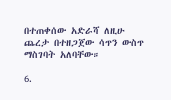በተጠቀሰው አድራሻ ለዚሁ ጨረታ በተዘጋጀው ሳጥን ውስጥ ማስገባት አለባቸው።

6.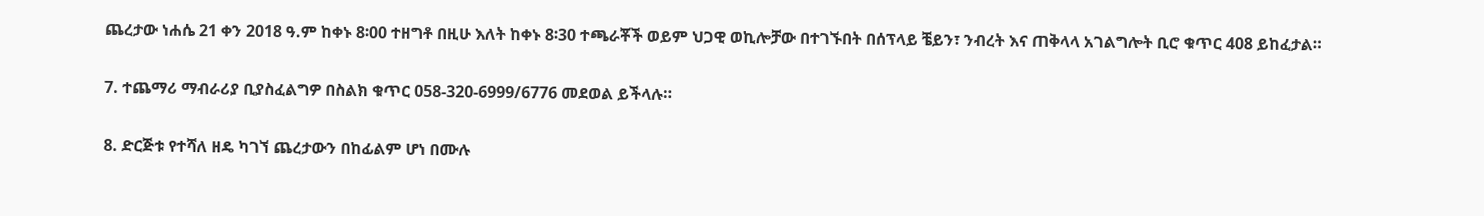ጨረታው ነሐሴ 21 ቀን 2018 ዓ.ም ከቀኑ 8፡00 ተዘግቶ በዚሁ እለት ከቀኑ 8፡30 ተጫራቾች ወይም ህጋዊ ወኪሎቻው በተገኙበት በሰፕላይ ቼይን፣ ንብረት እና ጠቅላላ አገልግሎት ቢሮ ቁጥር 408 ይከፈታል።

7. ተጨማሪ ማብራሪያ ቢያስፈልግዎ በስልክ ቁጥር 058-320-6999/6776 መደወል ይችላሉ።

8. ድርጅቱ የተሻለ ዘዴ ካገኘ ጨረታውን በከፊልም ሆነ በሙሉ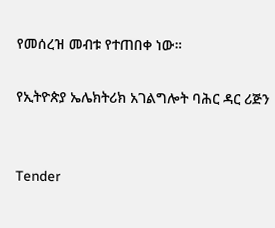የመሰረዝ መብቱ የተጠበቀ ነው።

የኢትዮጵያ ኤሌክትሪክ አገልግሎት ባሕር ዳር ሪጅን


Tender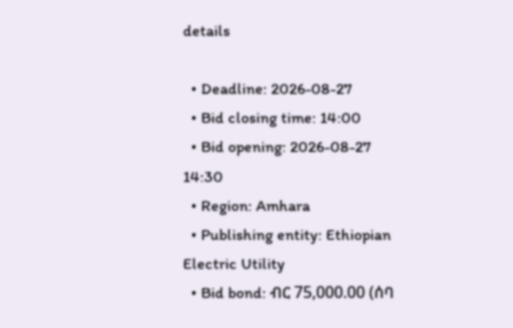details

  • Deadline: 2026-08-27
  • Bid closing time: 14:00
  • Bid opening: 2026-08-27 14:30
  • Region: Amhara
  • Publishing entity: Ethiopian Electric Utility
  • Bid bond: ብር 75,000.00 (ሰባ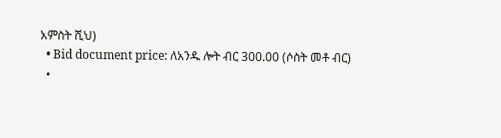አምስት ሺህ)
  • Bid document price: ለአንዱ ሎት ብር 300.00 (ሶስት መቶ ብር)
  •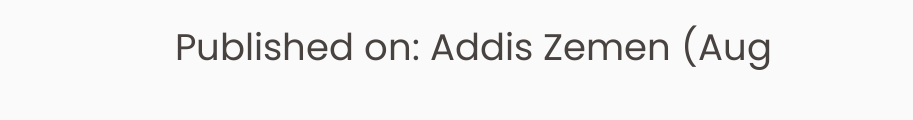Published on: Addis Zemen (Aug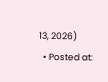13, 2026)
  • Posted at: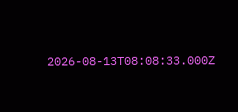2026-08-13T08:08:33.000Z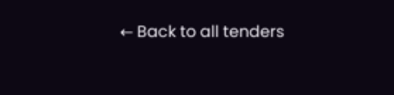← Back to all tenders